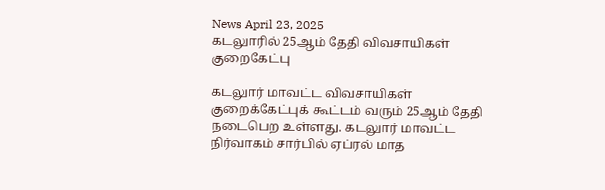News April 23, 2025
கடலுாரில் 25ஆம் தேதி விவசாயிகள் குறைகேட்பு

கடலுார் மாவட்ட விவசாயிகள் குறைக்கேட்புக் கூட்டம் வரும் 25ஆம் தேதி நடைபெற உள்ளது. கடலுார் மாவட்ட நிர்வாகம் சார்பில் ஏப்ரல் மாத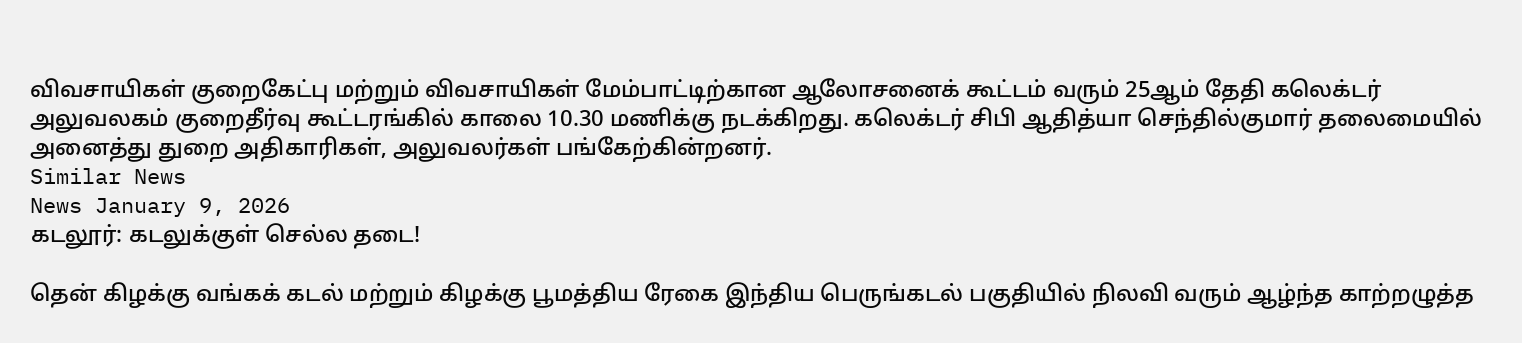விவசாயிகள் குறைகேட்பு மற்றும் விவசாயிகள் மேம்பாட்டிற்கான ஆலோசனைக் கூட்டம் வரும் 25ஆம் தேதி கலெக்டர் அலுவலகம் குறைதீர்வு கூட்டரங்கில் காலை 10.30 மணிக்கு நடக்கிறது. கலெக்டர் சிபி ஆதித்யா செந்தில்குமார் தலைமையில் அனைத்து துறை அதிகாரிகள், அலுவலர்கள் பங்கேற்கின்றனர்.
Similar News
News January 9, 2026
கடலூர்: கடலுக்குள் செல்ல தடை!

தென் கிழக்கு வங்கக் கடல் மற்றும் கிழக்கு பூமத்திய ரேகை இந்திய பெருங்கடல் பகுதியில் நிலவி வரும் ஆழ்ந்த காற்றழுத்த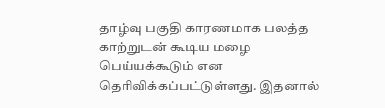தாழ்வு பகுதி காரணமாக பலத்த காற்றுடன் கூடிய மழை பெய்யக்கூடும் என தெரிவிக்கப்பட்டுள்ளது. இதனால்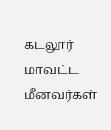கடலூர் மாவட்ட மீனவர்கள்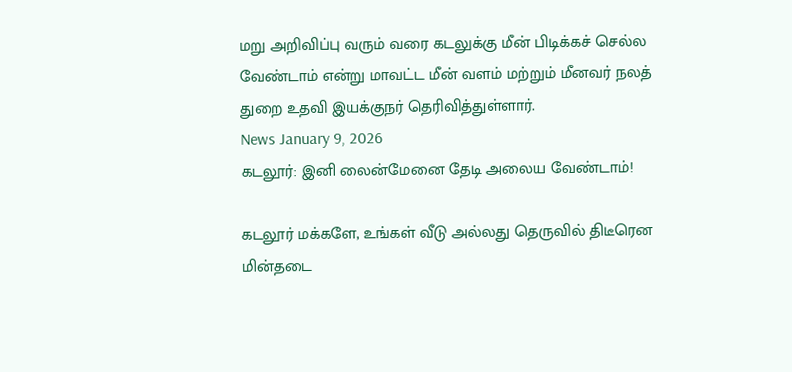மறு அறிவிப்பு வரும் வரை கடலுக்கு மீன் பிடிக்கச் செல்ல வேண்டாம் என்று மாவட்ட மீன் வளம் மற்றும் மீனவர் நலத் துறை உதவி இயக்குநர் தெரிவித்துள்ளார்.
News January 9, 2026
கடலூர்: இனி லைன்மேனை தேடி அலைய வேண்டாம்!

கடலூர் மக்களே, உங்கள் வீடு அல்லது தெருவில் திடீரென மின்தடை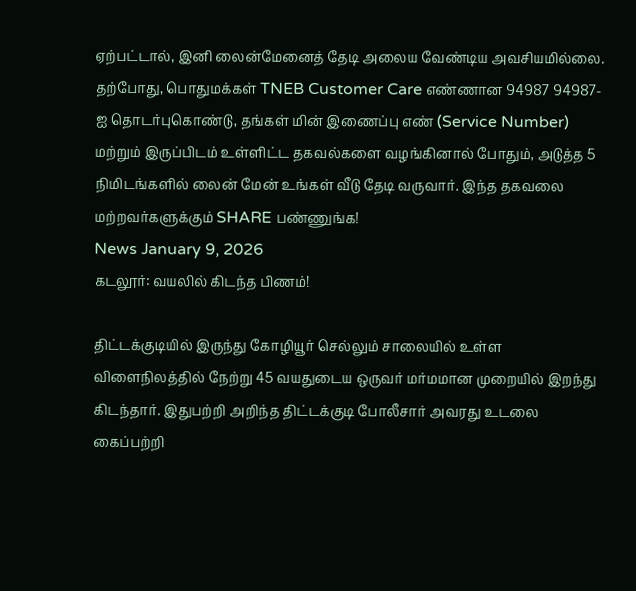ஏற்பட்டால், இனி லைன்மேனைத் தேடி அலைய வேண்டிய அவசியமில்லை. தற்போது, பொதுமக்கள் TNEB Customer Care எண்ணான 94987 94987-ஐ தொடர்புகொண்டு, தங்கள் மின் இணைப்பு எண் (Service Number) மற்றும் இருப்பிடம் உள்ளிட்ட தகவல்களை வழங்கினால் போதும், அடுத்த 5 நிமிடங்களில் லைன் மேன் உங்கள் வீடு தேடி வருவார். இந்த தகவலை மற்றவர்களுக்கும் SHARE பண்ணுங்க!
News January 9, 2026
கடலூர்: வயலில் கிடந்த பிணம்!

திட்டக்குடியில் இருந்து கோழியூர் செல்லும் சாலையில் உள்ள விளைநிலத்தில் நேற்று 45 வயதுடைய ஒருவர் மர்மமான முறையில் இறந்து கிடந்தார். இதுபற்றி அறிந்த திட்டக்குடி போலீசார் அவரது உடலை கைப்பற்றி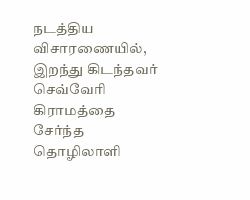நடத்திய விசாரணையில், இறந்து கிடந்தவர் செவ்வேரி கிராமத்தை சேர்ந்த தொழிலாளி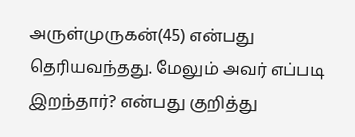அருள்முருகன்(45) என்பது தெரியவந்தது. மேலும் அவர் எப்படி இறந்தார்? என்பது குறித்து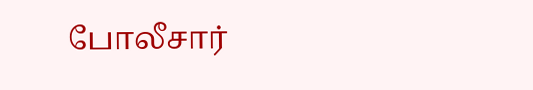போலீசார்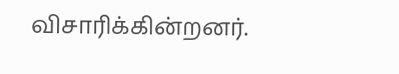விசாரிக்கின்றனர்.